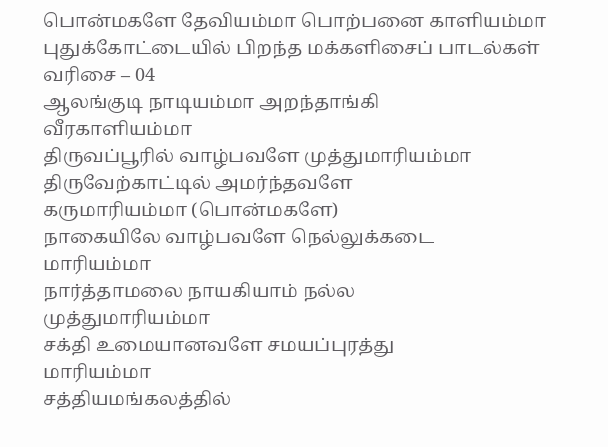பொன்மகளே தேவியம்மா பொற்பனை காளியம்மா
புதுக்கோட்டையில் பிறந்த மக்களிசைப் பாடல்கள் வரிசை – 04
ஆலங்குடி நாடியம்மா அறந்தாங்கி
வீரகாளியம்மா
திருவப்பூரில் வாழ்பவளே முத்துமாரியம்மா
திருவேற்காட்டில் அமர்ந்தவளே
கருமாரியம்மா (பொன்மகளே)
நாகையிலே வாழ்பவளே நெல்லுக்கடை
மாரியம்மா
நார்த்தாமலை நாயகியாம் நல்ல
முத்துமாரியம்மா
சக்தி உமையானவளே சமயப்புரத்து
மாரியம்மா
சத்தியமங்கலத்தில்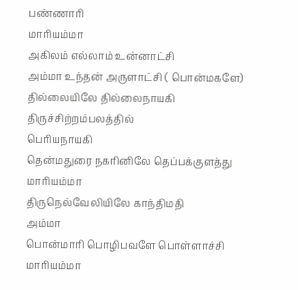பண்ணாரி
மாரியம்மா
அகிலம் எல்லாம் உன்னாட்சி
அம்மா உந்தன் அருளாட்சி ( பொன்மகளே)
தில்லையிலே தில்லைநாயகி திருச்சிற்றம்பலத்தில்
பெரியநாயகி
தென்மதுரை நகரினிலே தெப்பக்குளத்து
மாரியம்மா
திருநெல்வேலியிலே காந்திமதி
அம்மா
பொன்மாரி பொழிபவளே பொள்ளாச்சி
மாரியம்மா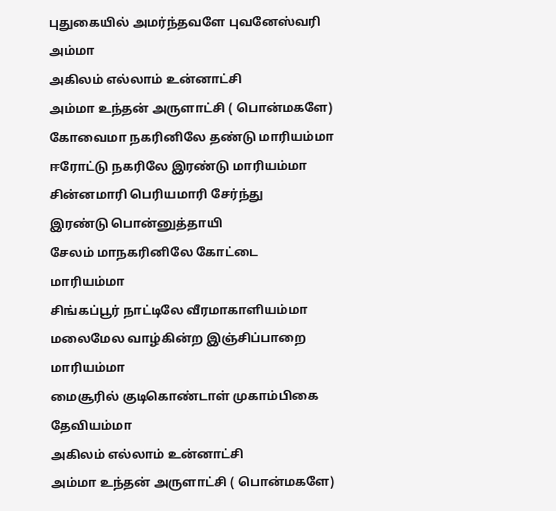புதுகையில் அமர்ந்தவளே புவனேஸ்வரி
அம்மா
அகிலம் எல்லாம் உன்னாட்சி
அம்மா உந்தன் அருளாட்சி ( பொன்மகளே)
கோவைமா நகரினிலே தண்டு மாரியம்மா
ஈரோட்டு நகரிலே இரண்டு மாரியம்மா
சின்னமாரி பெரியமாரி சேர்ந்து
இரண்டு பொன்னுத்தாயி
சேலம் மாநகரினிலே கோட்டை
மாரியம்மா
சிங்கப்பூர் நாட்டிலே வீரமாகாளியம்மா
மலைமேல வாழ்கின்ற இஞ்சிப்பாறை
மாரியம்மா
மைசூரில் குடிகொண்டாள் முகாம்பிகை
தேவியம்மா
அகிலம் எல்லாம் உன்னாட்சி
அம்மா உந்தன் அருளாட்சி ( பொன்மகளே)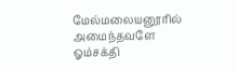மேல்மலையனூரில் அமைந்தவளே
ஓம்சக்தி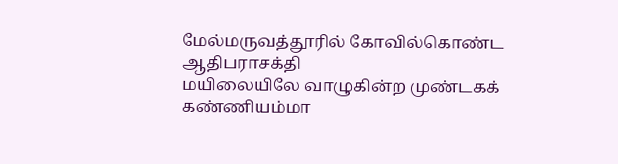மேல்மருவத்தூரில் கோவில்கொண்ட
ஆதிபராசக்தி
மயிலையிலே வாழுகின்ற முண்டகக்
கண்ணியம்மா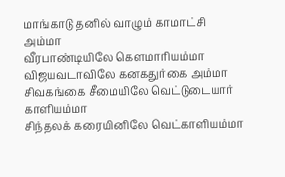மாங்காடு தனில் வாழும் காமாட்சி
அம்மா
வீரபாண்டியிலே கௌமாரியம்மா
விஜயவடாவிலே கனகதுர்கை அம்மா
சிவகங்கை சீமையிலே வெட்டுடையார்
காளியம்மா
சிந்தலக் கரையினிலே வெட்காளியம்மா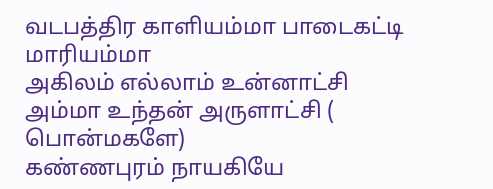வடபத்திர காளியம்மா பாடைகட்டி
மாரியம்மா
அகிலம் எல்லாம் உன்னாட்சி
அம்மா உந்தன் அருளாட்சி ( பொன்மகளே)
கண்ணபுரம் நாயகியே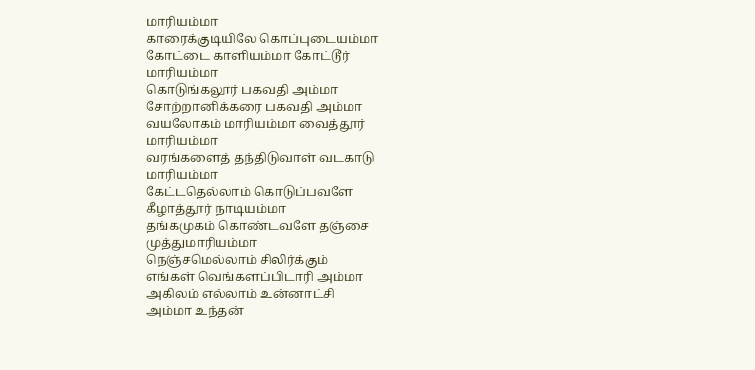மாரியம்மா
காரைக்குடியிலே கொப்புடையம்மா
கோட்டை காளியம்மா கோட்டூர்
மாரியம்மா
கொடுங்கலூர் பகவதி அம்மா
சோற்றானிக்கரை பகவதி அம்மா
வயலோகம் மாரியம்மா வைத்தூர்
மாரியம்மா
வரங்களைத் தந்திடுவாள் வடகாடு
மாரியம்மா
கேட்டதெல்லாம் கொடுப்பவளே
கீழாத்தூர் நாடியம்மா
தங்கமுகம் கொண்டவளே தஞ்சை
முத்துமாரியம்மா
நெஞ்சமெல்லாம் சிலிர்க்கும்
எங்கள் வெங்களப்பிடாரி அம்மா
அகிலம் எல்லாம் உன்னாட்சி
அம்மா உந்தன்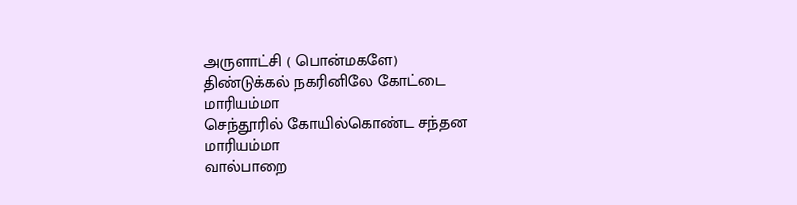அருளாட்சி ( பொன்மகளே)
திண்டுக்கல் நகரினிலே கோட்டை
மாரியம்மா
செந்தூரில் கோயில்கொண்ட சந்தன
மாரியம்மா
வால்பாறை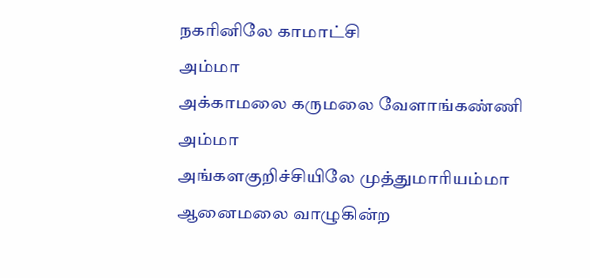நகரினிலே காமாட்சி
அம்மா
அக்காமலை கருமலை வேளாங்கண்ணி
அம்மா
அங்களகுறிச்சியிலே முத்துமாரியம்மா
ஆனைமலை வாழுகின்ற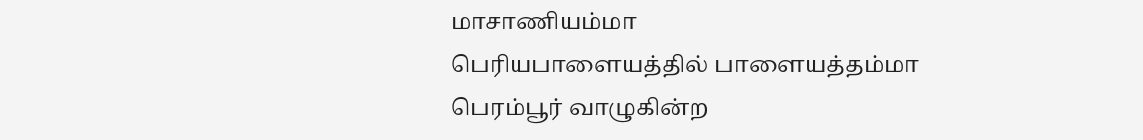மாசாணியம்மா
பெரியபாளையத்தில் பாளையத்தம்மா
பெரம்பூர் வாழுகின்ற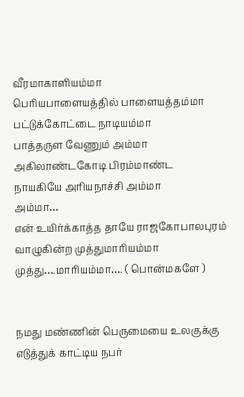வீரமாகாளியம்மா
பெரியபாளையத்தில் பாளையத்தம்மா
பட்டுக்கோட்டை நாடியம்மா
பாத்தருள வேணும் அம்மா
அகிலாண்டகோடி பிரம்மாண்ட
நாயகியே அரியநாச்சி அம்மா
அம்மா…
என் உயிர்க்காத்த தாயே ராஜகோபாலபுரம்
வாழுகின்ற முத்துமாரியம்மா
முத்து….மாரியம்மா…. ( பொன்மகளே )


நமது மண்ணின் பெருமையை உலகுக்கு எடுத்துக் காட்டிய நபர்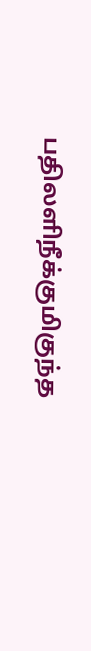பதிலளிநீக்குமிகுந்த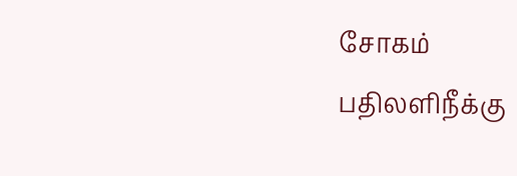சோகம்
பதிலளிநீக்கு